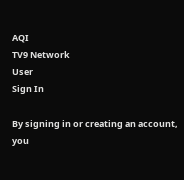AQI
TV9 Network
User
Sign In

By signing in or creating an account, you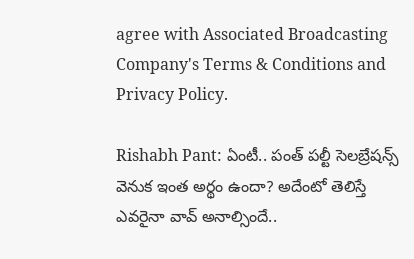agree with Associated Broadcasting Company's Terms & Conditions and Privacy Policy.

Rishabh Pant: ఏంటీ.. పంత్‌ పల్టీ సెలబ్రేషన్స్‌ వెనుక ఇంత అర్థం ఉందా? అదేంటో తెలిస్తే ఎవరైనా వావ్‌ అనాల్సిందే..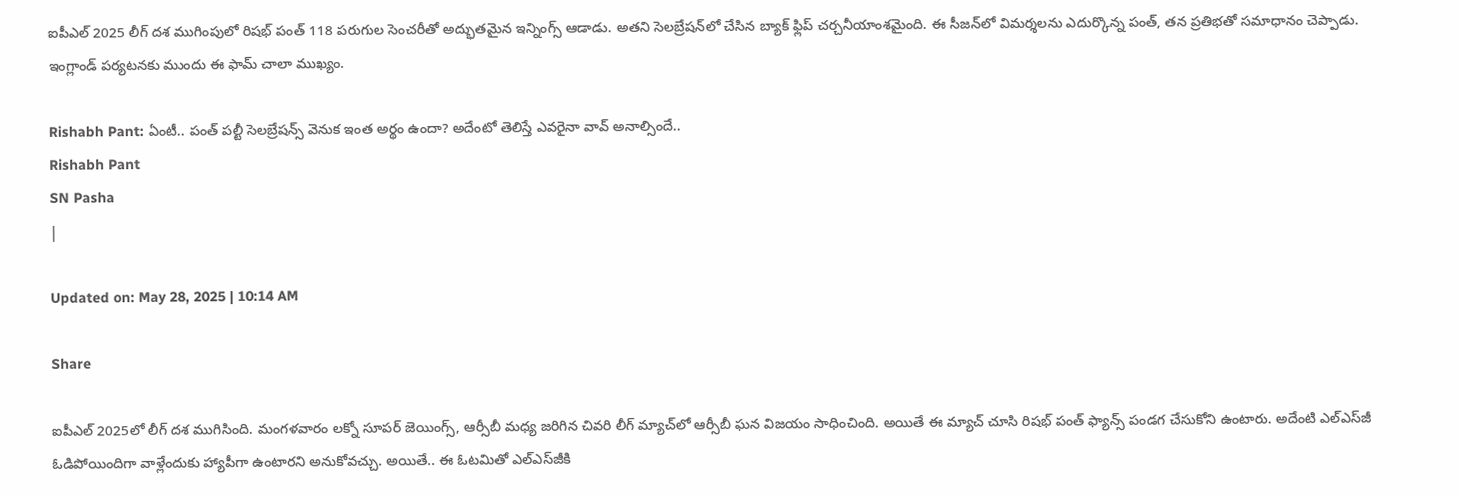ఐపీఎల్ 2025 లీగ్ దశ ముగింపులో రిషభ్ పంత్ 118 పరుగుల సెంచరీతో అద్భుతమైన ఇన్నింగ్స్ ఆడాడు. అతని సెలబ్రేషన్‌లో చేసిన బ్యాక్ ఫ్లిప్ చర్చనీయాంశమైంది. ఈ సీజన్‌లో విమర్శలను ఎదుర్కొన్న పంత్, తన ప్రతిభతో సమాధానం చెప్పాడు. ఇంగ్లాండ్ పర్యటనకు ముందు ఈ ఫామ్ చాలా ముఖ్యం.

Rishabh Pant: ఏంటీ.. పంత్‌ పల్టీ సెలబ్రేషన్స్‌ వెనుక ఇంత అర్థం ఉందా? అదేంటో తెలిస్తే ఎవరైనా వావ్‌ అనాల్సిందే..
Rishabh Pant
SN Pasha
|

Updated on: May 28, 2025 | 10:14 AM

Share

ఐపీఎల్‌ 2025లో లీగ్‌ దశ ముగిసింది. మంగళవారం లక్నో సూపర్‌ జెయింగ్స్‌, ఆర్సీబీ మధ్య జరిగిన చివరి లీగ్‌ మ్యాచ్‌లో ఆర్సీబీ ఘన విజయం సాధించింది. అయితే ఈ మ్యాచ్‌ చూసి రిషభ్‌ పంత్‌ ఫ్యాన్స్‌ పండగ చేసుకోని ఉంటారు. అదేంటి ఎల్‌ఎస్‌జీ ఓడిపోయిందిగా వాళ్లేందుకు హ్యాపీగా ఉంటారని అనుకోవచ్చు. అయితే.. ఈ ఓటమితో ఎల్‌ఎస్‌జీకి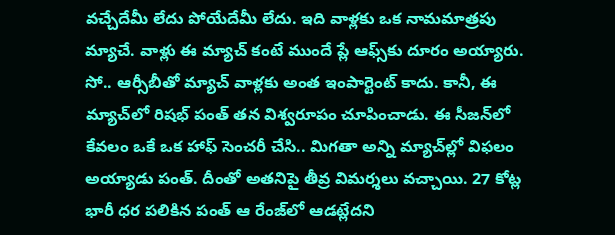వచ్చేదేమీ లేదు పోయేదేమీ లేదు. ఇది వాళ్లకు ఒక నామమాత్రపు మ్యాచే. వాళ్లు ఈ మ్యాచ్‌ కంటే ముందే ప్లే ఆఫ్స్‌కు దూరం అయ్యారు. సో.. ఆర్సీబీతో మ్యాచ్‌ వాళ్లకు అంత ఇంపార్టెంట్‌ కాదు. కానీ, ఈ మ్యాచ్‌లో రిషభ్‌ పంత్‌ తన విశ్వరూపం చూపించాడు. ఈ సీజన్‌లో కేవలం ఒకే ఒక హాఫ్‌ సెంచరీ చేసి.. మిగతా అన్ని మ్యాచ్‌ల్లో విఫలం అయ్యాడు పంత్‌. దీంతో అతనిపై తీవ్ర విమర్శలు వచ్చాయి. 27 కోట్ల భారీ ధర పలికిన పంత్‌ ఆ రేంజ్‌లో ఆడట్లేదని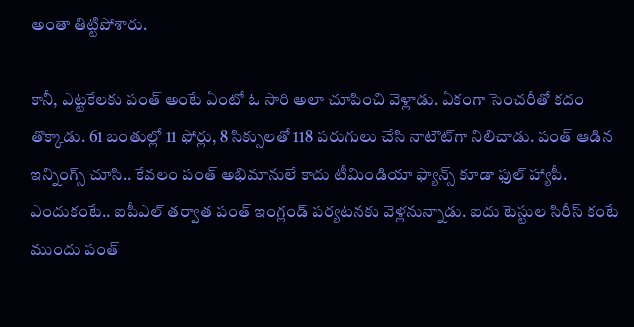అంతా తిట్టిపోశారు.

కానీ, ఎట్టకేలకు పంత్‌ అంటే ఏంటో ఓ సారి అలా చూపించి వెళ్లాడు. ఏకంగా సెంచరీతో కదం తొక్కాడు. 61 బంతుల్లో 11 ఫోర్లు, 8 సిక్సులతో 118 పరుగులు చేసి నాటౌట్‌గా నిలిచాడు. పంత్‌ ఆడిన ఇన్నింగ్స్‌ చూసి.. కేవలం పంత్‌ అభిమానులే కాదు టీమిండియా ఫ్యాన్స్‌ కూడా ఫుల్‌ హ్యాపీ. ఎందుకంటే.. ఐపీఎల్‌ తర్వాత పంత్‌ ఇంగ్లండ్‌ పర్యటనకు వెళ్లనున్నాడు. ఐదు టెస్టుల సిరీస్‌ కంటే ముందు పంత్‌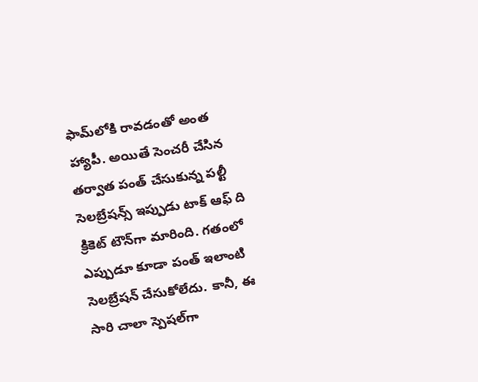ఫామ్‌లోకి రావడంతో అంత హ్యాపీ. అయితే సెంచరీ చేసిన తర్వాత పంత్‌ చేసుకున్న పల్టీ సెలబ్రేషన్స్‌ ఇప్పుడు టాక్‌ ఆఫ్‌ ది క్రికెట్‌ టౌన్‌గా మారింది. గతంలో ఎప్పుడూ కూడా పంత్‌ ఇలాంటి సెలబ్రేషన్‌ చేసుకోలేదు. కానీ, ఈ సారి చాలా స్పెషల్‌గా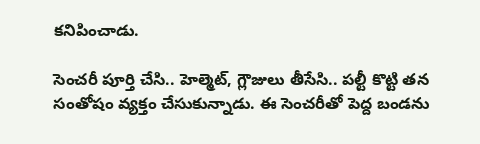కనిపించాడు.

సెంచరీ పూర్తి చేసి.. హెల్మెట్‌, గ్లౌజులు తీసేసి.. పల్టీ కొట్టి తన సంతోషం వ్యక్తం చేసుకున్నాడు. ఈ సెంచరీతో పెద్ద బండను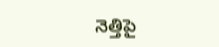నెత్తిపై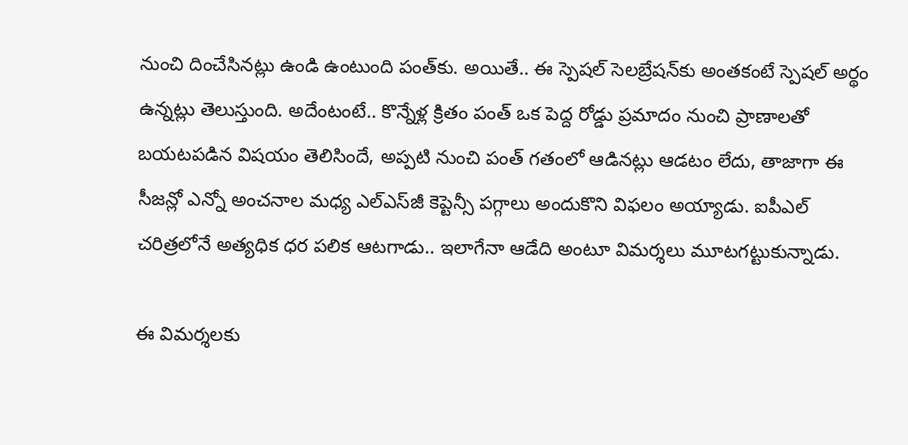నుంచి దించేసినట్లు ఉండి ఉంటుంది పంత్‌కు. అయితే.. ఈ స్పెషల్‌ సెలబ్రేషన్‌కు అంతకంటే స్పెషల్‌ అర్థం ఉన్నట్లు తెలుస్తుంది. అదేంటంటే.. కొన్నేళ్ల క్రితం పంత్‌ ఒక పెద్ద రోడ్డు ప్రమాదం నుంచి ప్రాణాలతో బయటపడిన విషయం తెలిసిందే, అప్పటి నుంచి పంత్‌ గతంలో ఆడినట్లు ఆడటం లేదు, తాజాగా ఈ సీజన్లో ఎన్నో అంచనాల మధ్య ఎల్‌ఎస్‌జీ కెప్టెన్సీ పగ్గాలు అందుకొని విఫలం అయ్యాడు. ఐపీఎల్‌ చరిత్రలోనే అత్యధిక ధర పలిక ఆటగాడు.. ఇలాగేనా ఆడేది అంటూ విమర్శలు మూటగట్టుకున్నాడు.

ఈ విమర్శలకు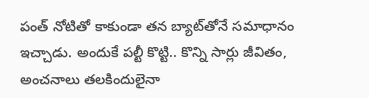పంత్‌ నోటితో కాకుండా తన బ్యాట్‌తోనే సమాధానం ఇచ్చాడు. అందుకే పల్టీ కొట్టి.. కొన్ని సార్లు జీవితం, అంచనాలు తలకిందులైనా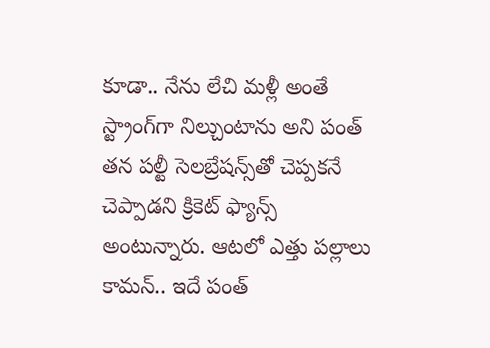కూడా.. నేను లేచి మళ్లీ అంతే స్ట్రాంగ్‌గా నిల్చుంటాను అని పంత్‌ తన పల్టీ సెలబ్రేషన్స్‌తో చెప్పకనే చెప్పాడని క్రికెట్‌ ఫ్యాన్స్ అంటున్నారు. ఆటలో ఎత్తు పల్లాలు కామన్‌.. ఇదే పంత్‌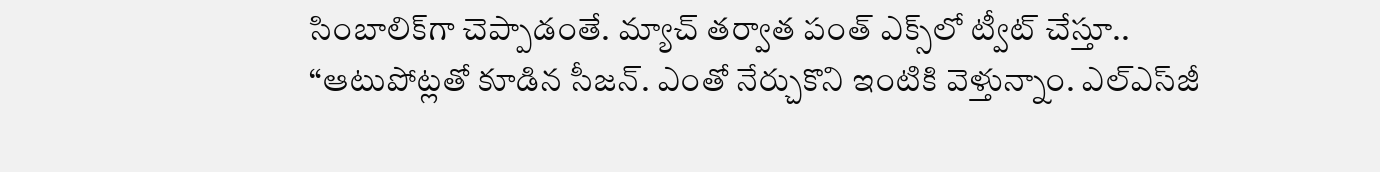సింబాలిక్‌గా చెప్పాడంతే. మ్యాచ్‌ తర్వాత పంత్‌ ఎక్స్‌లో ట్వీట్‌ చేస్తూ.. “ఆటుపోట్లతో కూడిన సీజన్. ఎంతో నేర్చుకొని ఇంటికి వెళ్తున్నాం. ఎల్‌ఎస్‌జీ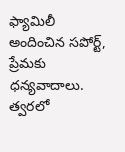ఫ్యామిలీ అందించిన సపోర్ట్‌, ప్రేమకు ధన్యవాదాలు. త్వరలో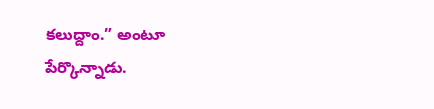కలుద్దాం.” అంటూ పేర్కొన్నాడు.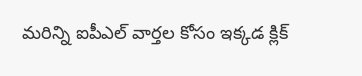మరిన్ని ఐపీఎల్ వార్తల కోసం ఇక్కడ క్లిక్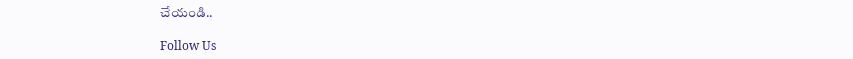చేయండి..

Follow Us